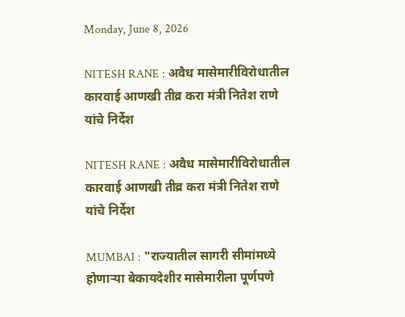Monday, June 8, 2026

NITESH RANE : अवैध मासेमारीविरोधातील कारवाई आणखी तीव्र करा मंत्री नितेश राणे यांचे निर्देश

NITESH RANE : अवैध मासेमारीविरोधातील कारवाई आणखी तीव्र करा मंत्री नितेश राणे यांचे निर्देश

MUMBAI : "राज्यातील सागरी सीमांमध्ये होणाऱ्या बेकायदेशीर मासेमारीला पूर्णपणे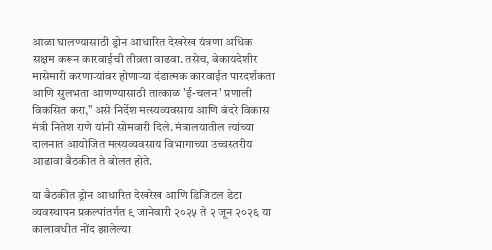आळा घालण्यासाठी ड्रोन आधारित देखरेख यंत्रणा अधिक सक्षम करून कारवाईची तीव्रता वाढवा. तसेच, बेकायदेशीर मासेमारी करणाऱ्यांवर होणाऱ्या दंडात्मक कारवाईत पारदर्शकता आणि सुलभता आणण्यासाठी तात्काळ 'ई-चलन' प्रणाली विकसित करा," असे निर्देश मत्स्यव्यवसाय आणि बंदरे विकास मंत्री नितेश राणे यांनी सोमवारी दिले. मंत्रालयातील त्यांच्या दालनात आयोजित मत्स्यव्यवसाय विभागाच्या उच्चस्तरीय आढावा बैठकीत ते बोलत होते.

या बैठकीत ड्रोन आधारित देखरेख आणि डिजिटल डेटा व्यवस्थापन प्रकल्पांतर्गत ९ जानेवारी २०२५ ते २ जून २०२६ या कालावधीत नोंद झालेल्या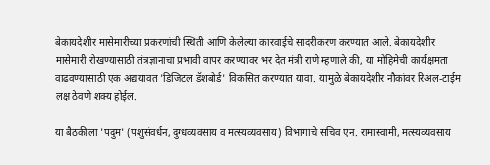बेकायदेशीर मासेमारीच्या प्रकरणांची स्थिती आणि केलेल्या कारवाईचे सादरीकरण करण्यात आले. बेकायदेशीर मासेमारी रोखण्यासाठी तंत्रज्ञानाचा प्रभावी वापर करण्यावर भर देत मंत्री राणे म्हणाले की, या मोहिमेची कार्यक्षमता वाढवण्यासाठी एक अद्ययावत 'डिजिटल डॅशबोर्ड' विकसित करण्यात यावा. यामुळे बेकायदेशीर नौकांवर रिअल-टाईम लक्ष ठेवणे शक्य होईल.

या बैठकीला 'पदुम' (पशुसंवर्धन, दुग्धव्यवसाय व मत्स्यव्यवसाय) विभागाचे सचिव एन. रामास्वामी, मत्स्यव्यवसाय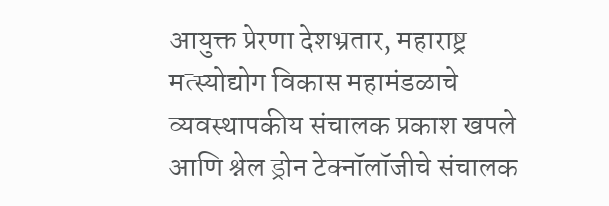आयुक्त प्रेरणा देशभ्रतार, महाराष्ट्र मत्स्योद्योग विकास महामंडळाचे व्यवस्थापकीय संचालक प्रकाश खपले आणि श्नेल ड्रोन टेक्नॉलॉजीचे संचालक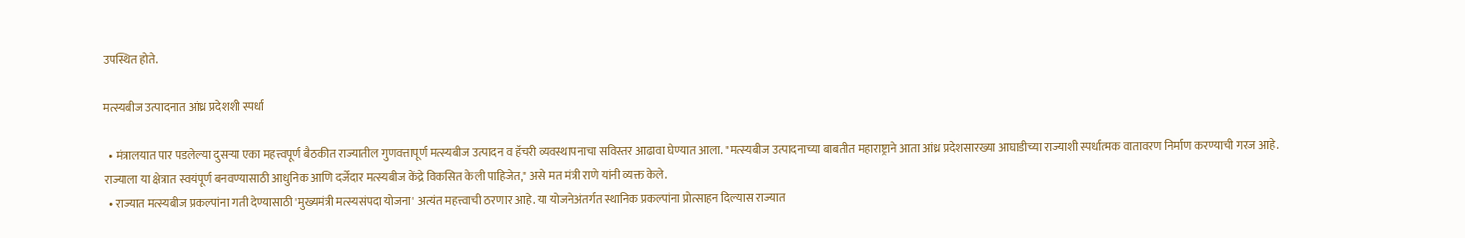उपस्थित होते.

मत्स्यबीज उत्पादनात आंध्र प्रदेशशी स्पर्धा

  • मंत्रालयात पार पडलेल्या दुसऱ्या एका महत्त्वपूर्ण बैठकीत राज्यातील गुणवत्तापूर्ण मत्स्यबीज उत्पादन व हॅचरी व्यवस्थापनाचा सविस्तर आढावा घेण्यात आला. "मत्स्यबीज उत्पादनाच्या बाबतीत महाराष्ट्राने आता आंध्र प्रदेशसारख्या आघाडीच्या राज्याशी स्पर्धात्मक वातावरण निर्माण करण्याची गरज आहे. राज्याला या क्षेत्रात स्वयंपूर्ण बनवण्यासाठी आधुनिक आणि दर्जेदार मत्स्यबीज केंद्रे विकसित केली पाहिजेत," असे मत मंत्री राणे यांनी व्यक्त केले.
  • राज्यात मत्स्यबीज प्रकल्पांना गती देण्यासाठी 'मुख्यमंत्री मत्स्यसंपदा योजना' अत्यंत महत्त्वाची ठरणार आहे. या योजनेअंतर्गत स्थानिक प्रकल्पांना प्रोत्साहन दिल्यास राज्यात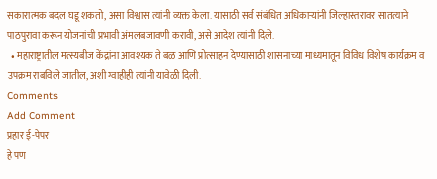सकारात्मक बदल घडू शकतो, असा विश्वास त्यांनी व्यक्त केला. यासाठी सर्व संबंधित अधिकाऱ्यांनी जिल्हास्तरावर सातत्याने पाठपुरावा करून योजनांची प्रभावी अंमलबजावणी करावी, असे आदेश त्यांनी दिले.
  • महाराष्ट्रातील मत्स्यबीज केंद्रांना आवश्यक ते बळ आणि प्रोत्साहन देण्यासाठी शासनाच्या माध्यमातून विविध विशेष कार्यक्रम व उपक्रम राबविले जातील, अशी ग्वाहीही त्यांनी यावेळी दिली.
Comments
Add Comment
प्रहार ई-पेपर
हे पण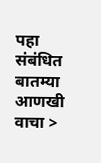पहा
संबंधित बातम्या आणखी वाचा >